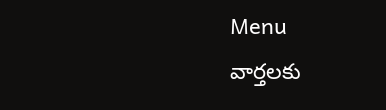Menu
వార్తలకు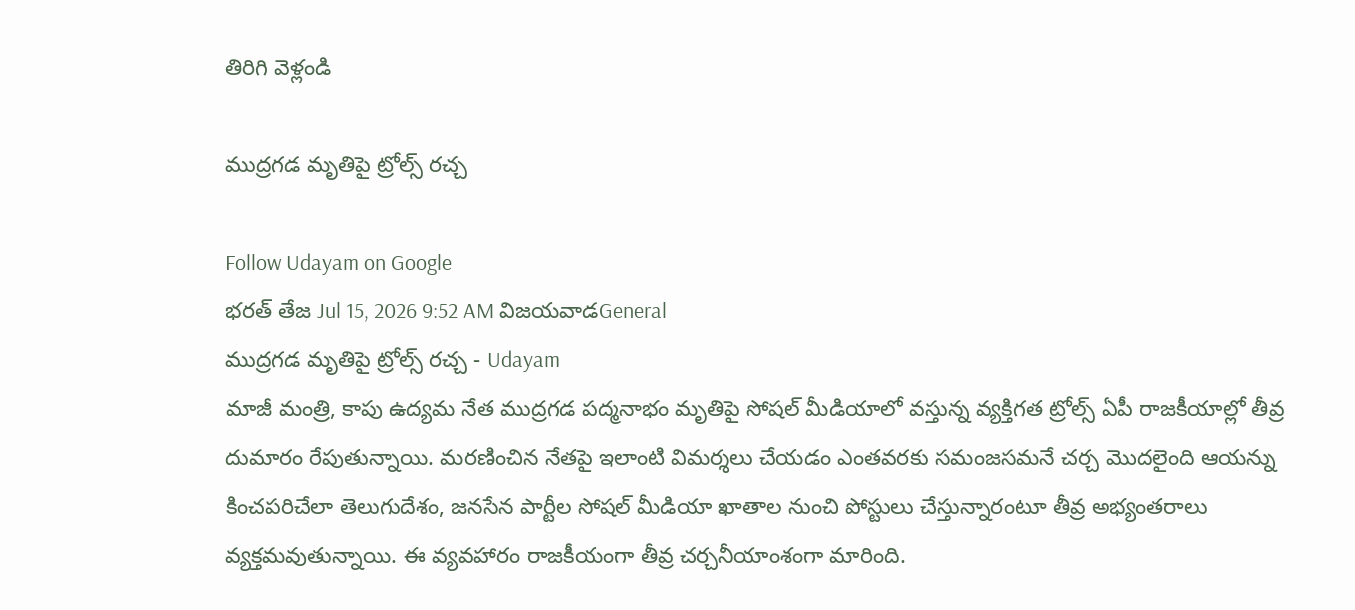తిరిగి వెళ్లండి

ముద్రగడ మృతిపై ట్రోల్స్ రచ్చ

Follow Udayam on Google
భరత్ తేజ Jul 15, 2026 9:52 AM విజయవాడGeneral
ముద్రగడ మృతిపై ట్రోల్స్ రచ్చ - Udayam
మాజీ మంత్రి, కాపు ఉద్యమ నేత ముద్రగడ పద్మనాభం మృతిపై సోషల్ మీడియాలో వస్తున్న వ్యక్తిగత ట్రోల్స్ ఏపీ రాజకీయాల్లో తీవ్ర దుమారం రేపుతున్నాయి. మరణించిన నేతపై ఇలాంటి విమర్శలు చేయడం ఎంతవరకు సమంజసమనే చర్చ మొదలైంది ఆయన్ను కించపరిచేలా తెలుగుదేశం, జనసేన పార్టీల సోషల్ మీడియా ఖాతాల నుంచి పోస్టులు చేస్తున్నారంటూ తీవ్ర అభ్యంతరాలు వ్యక్తమవుతున్నాయి. ఈ వ్యవహారం రాజకీయంగా తీవ్ర చర్చనీయాంశంగా మారింది.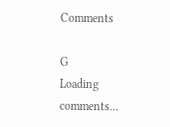Comments

G
Loading comments...